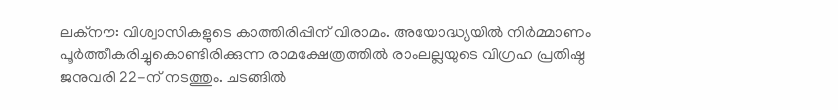ലക്നൗ: വിശ്വാസികളുടെ കാത്തിരിപ്പിന് വിരാമം. അയോദ്ധ്യയിൽ നിർമ്മാണം പൂർത്തീകരിച്ചുകൊണ്ടിരിക്കുന്ന രാമക്ഷേത്രത്തിൽ രാംലല്ലയുടെ വിഗ്രഹ പ്രതിഷ്ഠ ജനുവരി 22-ന് നടത്തും. ചടങ്ങിൽ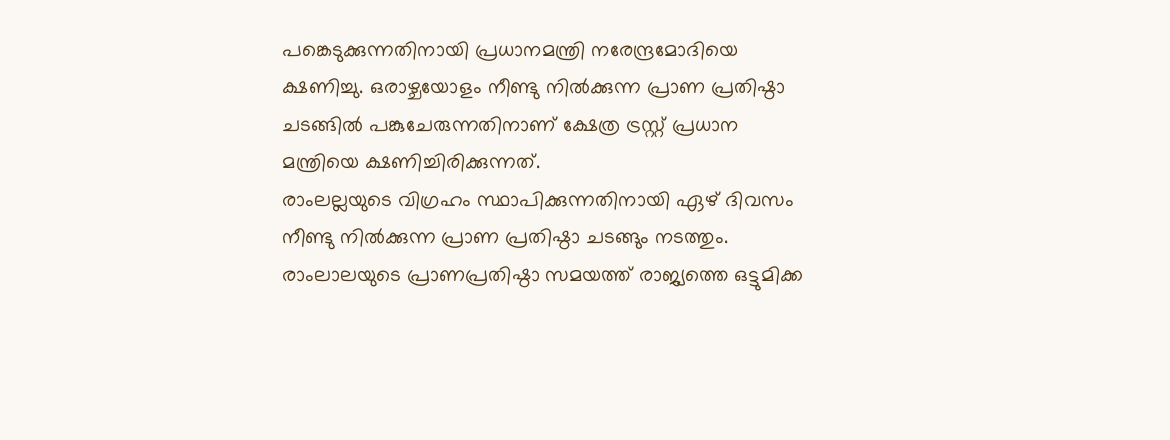പങ്കെടുക്കുന്നതിനായി പ്രധാനമന്ത്രി നരേന്ദ്രമോദിയെ ക്ഷണിച്ചു. ഒരാഴ്ചയോളം നീണ്ടു നിൽക്കുന്ന പ്രാണ പ്രതിഷ്ഠാ ചടങ്ങിൽ പങ്കുചേരുന്നതിനാണ് ക്ഷേത്ര ട്രസ്റ്റ് പ്രധാന മന്ത്രിയെ ക്ഷണിച്ചിരിക്കുന്നത്.
രാംലല്ലയുടെ വിഗ്രഹം സ്ഥാപിക്കുന്നതിനായി ഏഴ് ദിവസം നീണ്ടു നിൽക്കുന്ന പ്രാണ പ്രതിഷ്ഠാ ചടങ്ങും നടത്തും. രാംലാലയുടെ പ്രാണപ്രതിഷ്ഠാ സമയത്ത് രാജ്യത്തെ ഒട്ടുമിക്ക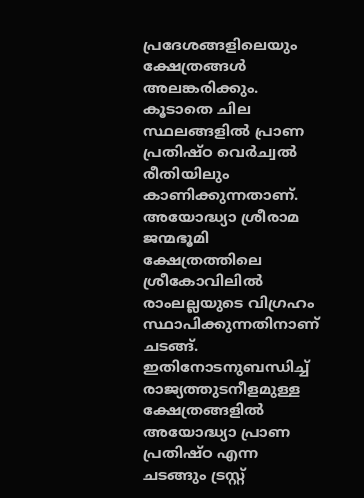പ്രദേശങ്ങളിലെയും ക്ഷേത്രങ്ങൾ അലങ്കരിക്കും. കൂടാതെ ചില സ്ഥലങ്ങളിൽ പ്രാണ പ്രതിഷ്ഠ വെർച്വൽ രീതിയിലും കാണിക്കുന്നതാണ്. അയോദ്ധ്യാ ശ്രീരാമ ജന്മഭൂമി ക്ഷേത്രത്തിലെ ശ്രീകോവിലിൽ രാംലല്ലയുടെ വിഗ്രഹം സ്ഥാപിക്കുന്നതിനാണ് ചടങ്ങ്. ഇതിനോടനുബന്ധിച്ച് രാജ്യത്തുടനീളമുള്ള ക്ഷേത്രങ്ങളിൽ അയോദ്ധ്യാ പ്രാണ പ്രതിഷ്ഠ എന്ന ചടങ്ങും ട്രസ്റ്റ്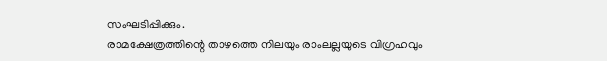സംഘടിപ്പിക്കും.
രാമക്ഷേത്രത്തിന്റെ താഴത്തെ നിലയും രാംലല്ലയുടെ വിഗ്രഹവും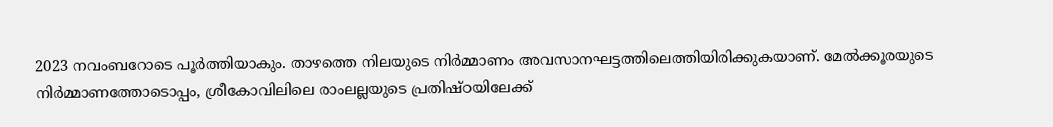2023 നവംബറോടെ പൂർത്തിയാകും. താഴത്തെ നിലയുടെ നിർമ്മാണം അവസാനഘട്ടത്തിലെത്തിയിരിക്കുകയാണ്. മേൽക്കൂരയുടെ നിർമ്മാണത്തോടൊപ്പം, ശ്രീകോവിലിലെ രാംലല്ലയുടെ പ്രതിഷ്ഠയിലേക്ക്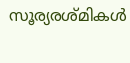സൂര്യരശ്മികൾ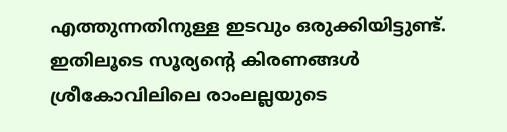എത്തുന്നതിനുള്ള ഇടവും ഒരുക്കിയിട്ടുണ്ട്. ഇതിലൂടെ സൂര്യന്റെ കിരണങ്ങൾ ശ്രീകോവിലിലെ രാംലല്ലയുടെ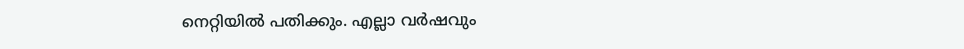നെറ്റിയിൽ പതിക്കും. എല്ലാ വർഷവും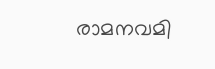രാമനവമി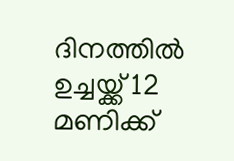ദിനത്തിൽ ഉച്ചയ്ക്ക് 12 മണിക്ക്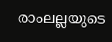രാംലല്ലയുടെ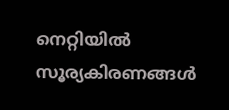നെറ്റിയിൽ സൂര്യകിരണങ്ങൾ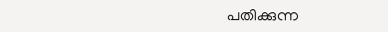പതിക്കുന്ന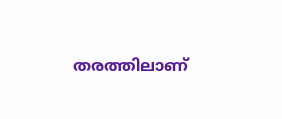തരത്തിലാണ്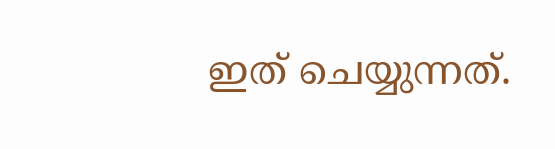ഇത് ചെയ്യുന്നത്.